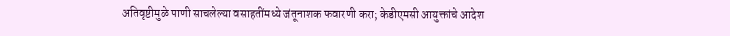अतिवृष्टीमुळे पाणी साचलेल्या वसाहतींमध्ये जंतूनाशक फवारणी करा; केडीएमसी आयुक्तांचे आदेश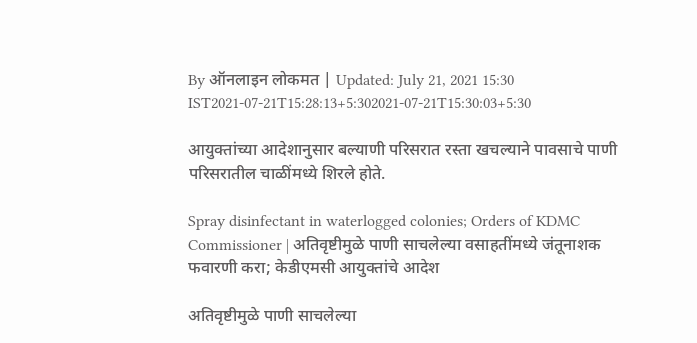By ऑनलाइन लोकमत | Updated: July 21, 2021 15:30 IST2021-07-21T15:28:13+5:302021-07-21T15:30:03+5:30

आयुक्तांच्या आदेशानुसार बल्याणी परिसरात रस्ता खचल्याने पावसाचे पाणी परिसरातील चाळींमध्ये शिरले होते.

Spray disinfectant in waterlogged colonies; Orders of KDMC Commissioner | अतिवृष्टीमुळे पाणी साचलेल्या वसाहतींमध्ये जंतूनाशक फवारणी करा; केडीएमसी आयुक्तांचे आदेश

अतिवृष्टीमुळे पाणी साचलेल्या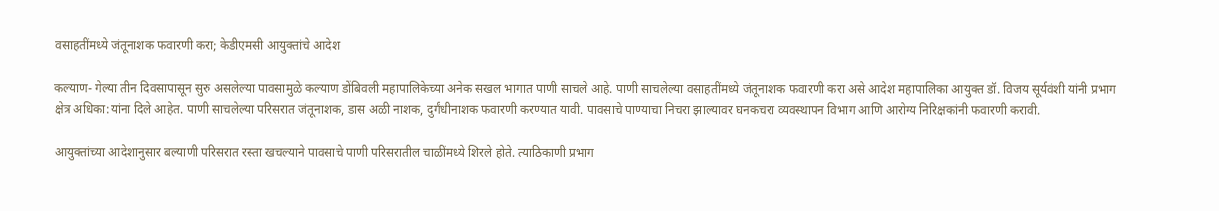वसाहतींमध्ये जंतूनाशक फवारणी करा; केडीएमसी आयुक्तांचे आदेश

कल्याण- गेल्या तीन दिवसापासून सुरु असलेल्या पावसामुळे कल्याण डोंबिवली महापालिकेच्या अनेक सखल भागात पाणी साचले आहे. पाणी साचलेल्या वसाहतींमध्ये जंतूनाशक फवारणी करा असे आदेश महापालिका आयुक्त डॉ. विजय सूर्यवंशी यांनी प्रभाग क्षेत्र अधिका:यांना दिले आहेत. पाणी साचलेल्या परिसरात जंतूनाशक, डास अळी नाशक, दुर्गंधीनाशक फवारणी करण्यात यावी. पावसाचे पाण्याचा निचरा झाल्यावर घनकचरा व्यवस्थापन विभाग आणि आरोग्य निरिक्षकांनी फवारणी करावी.

आयुक्तांच्या आदेशानुसार बल्याणी परिसरात रस्ता खचल्याने पावसाचे पाणी परिसरातील चाळींमध्ये शिरले होते. त्याठिकाणी प्रभाग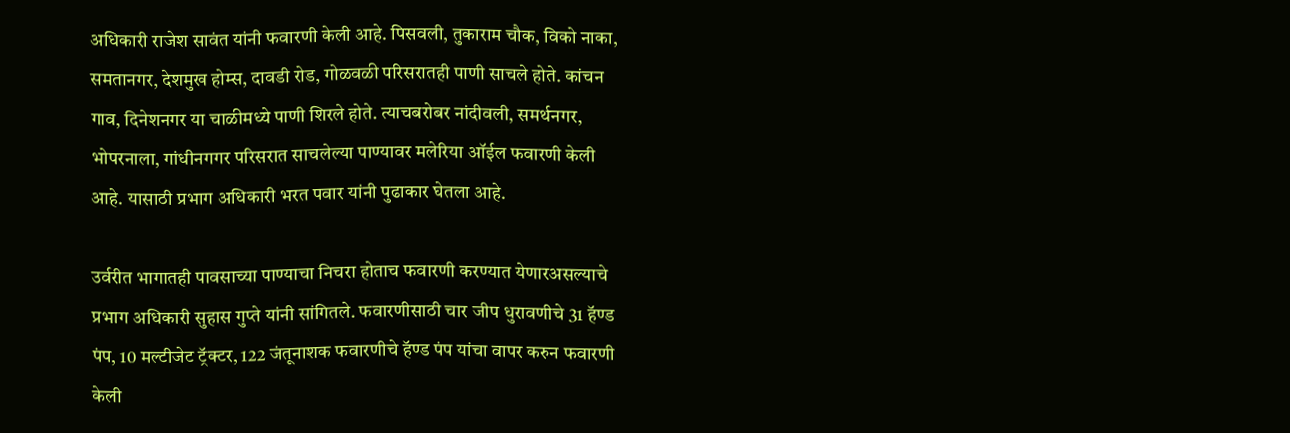अधिकारी राजेश सावंत यांनी फवारणी केली आहे. पिसवली, तुकाराम चौक, विको नाका, समतानगर, देशमुख होम्स, दावडी रोड, गोळवळी परिसरातही पाणी साचले होते. कांचन गाव, दिनेशनगर या चाळीमध्ये पाणी शिरले होते. त्याचबरोबर नांदीवली, समर्थनगर, भोपरनाला, गांधीनगगर परिसरात साचलेल्या पाण्यावर मलेरिया ऑईल फवारणी केली आहे. यासाठी प्रभाग अधिकारी भरत पवार यांनी पुढाकार घेतला आहे.

उर्वरीत भागातही पावसाच्या पाण्याचा निचरा होताच फवारणी करण्यात येणारअसल्याचे प्रभाग अधिकारी सुहास गुप्ते यांनी सांगितले. फवारणीसाठी चार जीप धुरावणीचे 31 हॅण्ड पंप, 10 मल्टीजेट ट्रॅक्टर, 122 जंतूनाशक फवारणीचे हॅण्ड पंप यांचा वापर करुन फवारणी केली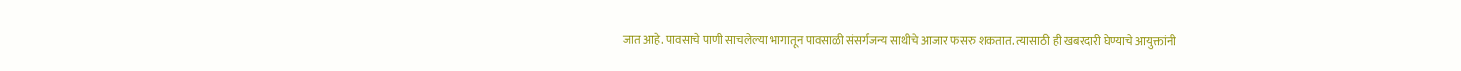जात आहे. पावसाचे पाणी साचलेल्या भागातून पावसाळी संसर्गजन्य साथीचे आजार फसरु शकतात. त्यासाठी ही खबरदारी घेण्याचे आयुक्तांनी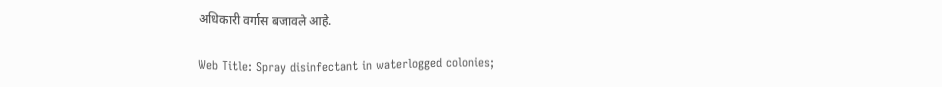अधिकारी वर्गास बजावले आहे.

Web Title: Spray disinfectant in waterlogged colonies;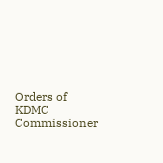Orders of KDMC Commissioner